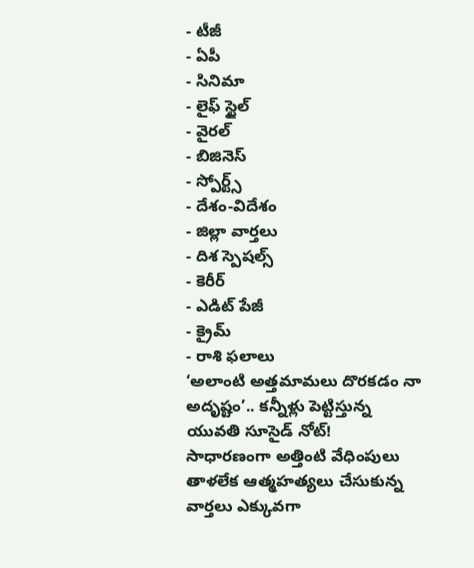- టీజీ
- ఏపీ
- సినిమా
- లైఫ్ స్టైల్
- వైరల్
- బిజినెస్
- స్పోర్ట్స్
- దేశం-విదేశం
- జిల్లా వార్తలు
- దిశ స్పెషల్స్
- కెరీర్
- ఎడిట్ పేజీ
- క్రైమ్
- రాశి ఫలాలు
‘అలాంటి అత్తమామలు దొరకడం నా అదృష్టం’.. కన్నీళ్లు పెట్టిస్తున్న యువతి సూసైడ్ నోట్!
సాధారణంగా అత్తింటి వేధింపులు తాళలేక ఆత్మహత్యలు చేసుకున్న వార్తలు ఎక్కువగా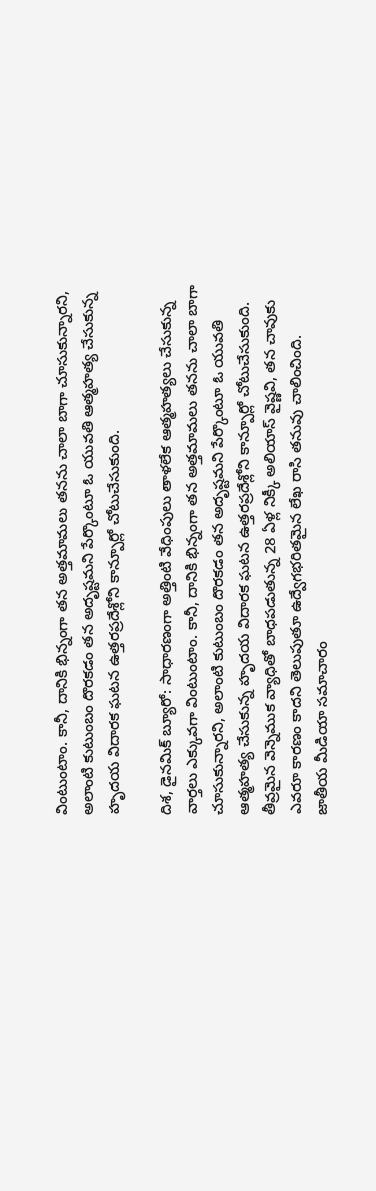వింటుంటాం. కానీ, దానికి భిన్నంగా తన అత్తమామలు తనను చాలా బాగా చూసుకున్నారని, అలాంటి కుటుంబం దొరకడం తన అదృష్టమని పేర్కొంటూ ఓ యువతి ఆత్మహత్య చేసుకున్న హృదయ విదారక ఘటన ఉత్తరప్రదేశ్లోని కాన్పూర్లో చోటుచేసుకుంది.

దిశ, డైనమిక్ బ్యూరో: సాధారణంగా అత్తింటి వేధింపులు తాళలేక ఆత్మహత్యలు చేసుకున్న వార్తలు ఎక్కువగా వింటుంటాం. కానీ, దానికి భిన్నంగా తన అత్తమామలు తనను చాలా బాగా చూసుకున్నారని, అలాంటి కుటుంబం దొరకడం తన అదృష్టమని పేర్కొంటూ ఓ యువతి ఆత్మహత్య చేసుకున్న హృదయ విదారక ఘటన ఉత్తరప్రదేశ్లోని కాన్పూర్లో చోటుచేసుకుంది. తీవ్రమైన వెన్నెముక వ్యాధితో బాధపడుతున్న 28 ఏళ్ల నిక్కీ అలియాస్ వైష్ణవి, తన చావుకు ఎవరూ కారణం కాదని తెలుపుతూ ఉద్వేగభరితమైన లేఖ రాసి తనువు చాలించింది. జాతీయ మీడియా సమాచారం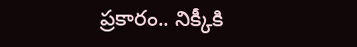ప్రకారం.. నిక్కీకి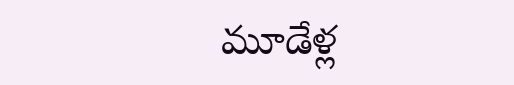మూడేళ్ల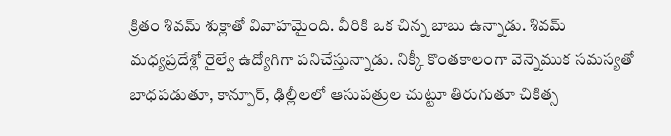క్రితం శివమ్ శుక్లాతో వివాహమైంది. వీరికి ఒక చిన్న బాబు ఉన్నాడు. శివమ్ మధ్యప్రదేశ్లో రైల్వే ఉద్యోగిగా పనిచేస్తున్నాడు. నిక్కీ కొంతకాలంగా వెన్నెముక సమస్యతో బాధపడుతూ, కాన్పూర్, ఢిల్లీలలో ఆసుపత్రుల చుట్టూ తిరుగుతూ చికిత్స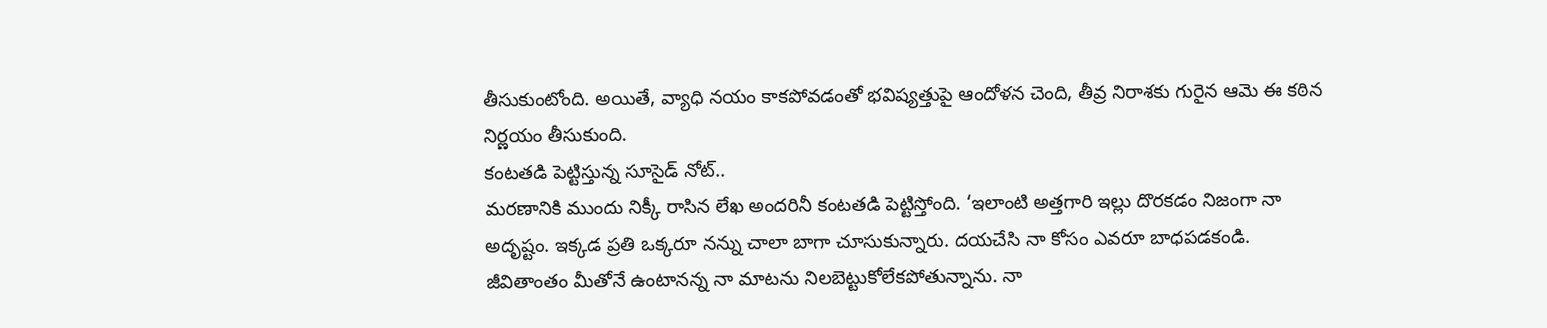తీసుకుంటోంది. అయితే, వ్యాధి నయం కాకపోవడంతో భవిష్యత్తుపై ఆందోళన చెంది, తీవ్ర నిరాశకు గురైన ఆమె ఈ కఠిన నిర్ణయం తీసుకుంది.
కంటతడి పెట్టిస్తున్న సూసైడ్ నోట్..
మరణానికి ముందు నిక్కీ రాసిన లేఖ అందరినీ కంటతడి పెట్టిస్తోంది. ‘ఇలాంటి అత్తగారి ఇల్లు దొరకడం నిజంగా నా అదృష్టం. ఇక్కడ ప్రతి ఒక్కరూ నన్ను చాలా బాగా చూసుకున్నారు. దయచేసి నా కోసం ఎవరూ బాధపడకండి. జీవితాంతం మీతోనే ఉంటానన్న నా మాటను నిలబెట్టుకోలేకపోతున్నాను. నా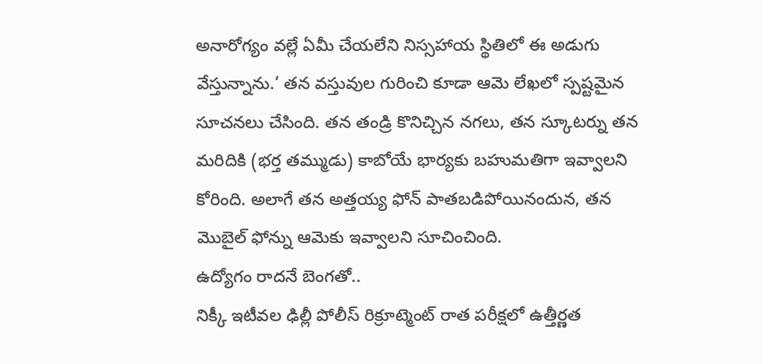అనారోగ్యం వల్లే ఏమీ చేయలేని నిస్సహాయ స్థితిలో ఈ అడుగు వేస్తున్నాను.’ తన వస్తువుల గురించి కూడా ఆమె లేఖలో స్పష్టమైన సూచనలు చేసింది. తన తండ్రి కొనిచ్చిన నగలు, తన స్కూటర్ను తన మరిదికి (భర్త తమ్ముడు) కాబోయే భార్యకు బహుమతిగా ఇవ్వాలని కోరింది. అలాగే తన అత్తయ్య ఫోన్ పాతబడిపోయినందున, తన మొబైల్ ఫోన్ను ఆమెకు ఇవ్వాలని సూచించింది.
ఉద్యోగం రాదనే బెంగతో..
నిక్కీ ఇటీవల ఢిల్లీ పోలీస్ రిక్రూట్మెంట్ రాత పరీక్షలో ఉత్తీర్ణత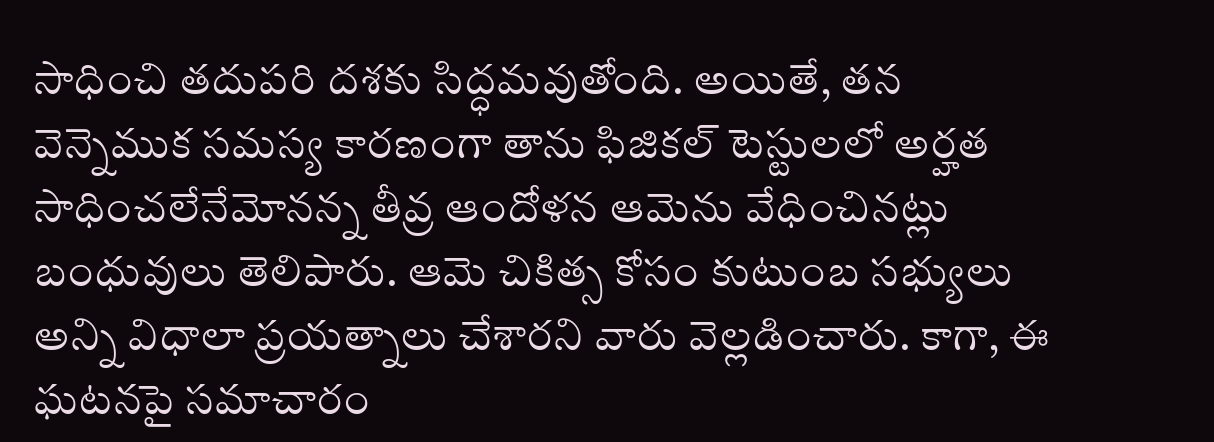సాధించి తదుపరి దశకు సిద్ధమవుతోంది. అయితే, తన వెన్నెముక సమస్య కారణంగా తాను ఫిజికల్ టెస్టులలో అర్హత సాధించలేనేమోనన్న తీవ్ర ఆందోళన ఆమెను వేధించినట్లు బంధువులు తెలిపారు. ఆమె చికిత్స కోసం కుటుంబ సభ్యులు అన్ని విధాలా ప్రయత్నాలు చేశారని వారు వెల్లడించారు. కాగా, ఈ ఘటనపై సమాచారం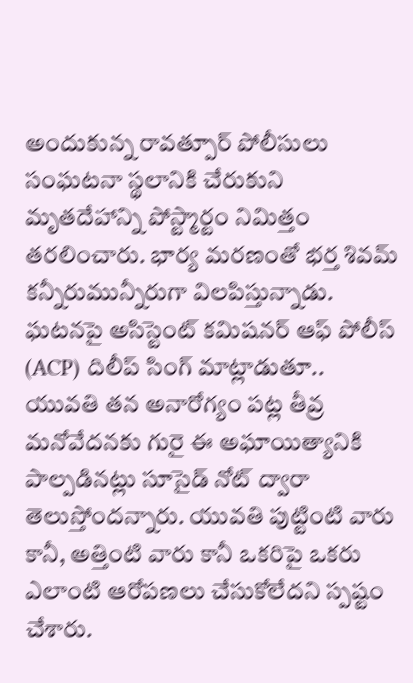అందుకున్న రావత్పూర్ పోలీసులు సంఘటనా స్థలానికి చేరుకుని మృతదేహాన్ని పోస్ట్మార్టం నిమిత్తం తరలించారు. భార్య మరణంతో భర్త శివమ్ కన్నీరుమున్నీరుగా విలపిస్తున్నాడు. ఘటనపై అసిస్టెంట్ కమిషనర్ ఆఫ్ పోలీస్ (ACP) దిలీప్ సింగ్ మాట్లాడుతూ.. యువతి తన అనారోగ్యం పట్ల తీవ్ర మనోవేదనకు గురై ఈ అఘాయిత్యానికి పాల్పడినట్లు సూసైడ్ నోట్ ద్వారా తెలుస్తోందన్నారు. యువతి పుట్టింటి వారు కానీ, అత్తింటి వారు కానీ ఒకరిపై ఒకరు ఎలాంటి ఆరోపణలు చేసుకోలేదని స్పష్టం చేశారు.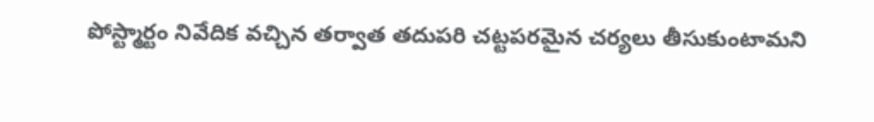పోస్ట్మార్టం నివేదిక వచ్చిన తర్వాత తదుపరి చట్టపరమైన చర్యలు తీసుకుంటామని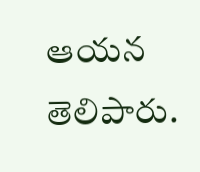ఆయన తెలిపారు.